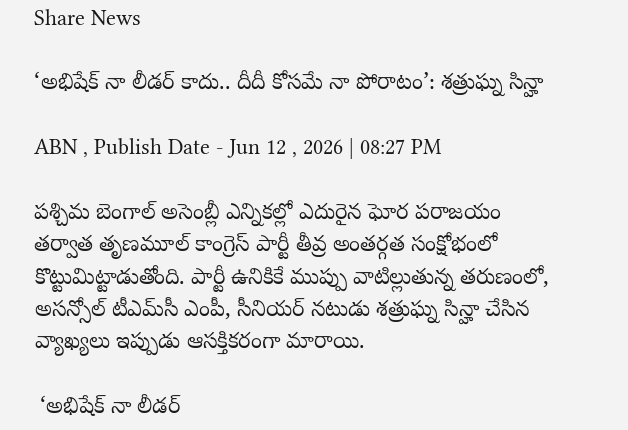Share News

‘అభిషేక్ నా లీడర్ కాదు.. దీదీ కోసమే నా పోరాటం’: శత్రుఘ్న సిన్హా

ABN , Publish Date - Jun 12 , 2026 | 08:27 PM

పశ్చిమ బెంగాల్ అసెంబ్లీ ఎన్నికల్లో ఎదురైన ఘోర పరాజయం తర్వాత తృణమూల్ కాంగ్రెస్ పార్టీ తీవ్ర అంతర్గత సంక్షోభంలో కొట్టుమిట్టాడుతోంది. పార్టీ ఉనికికే ముప్పు వాటిల్లుతున్న తరుణంలో, అసన్సోల్ టీఎమ్‌సీ ఎంపీ, సీనియర్ నటుడు శత్రుఘ్న సిన్హా చేసిన వ్యాఖ్యలు ఇప్పుడు ఆసక్తికరంగా మారాయి.

 ‘అభిషేక్ నా లీడర్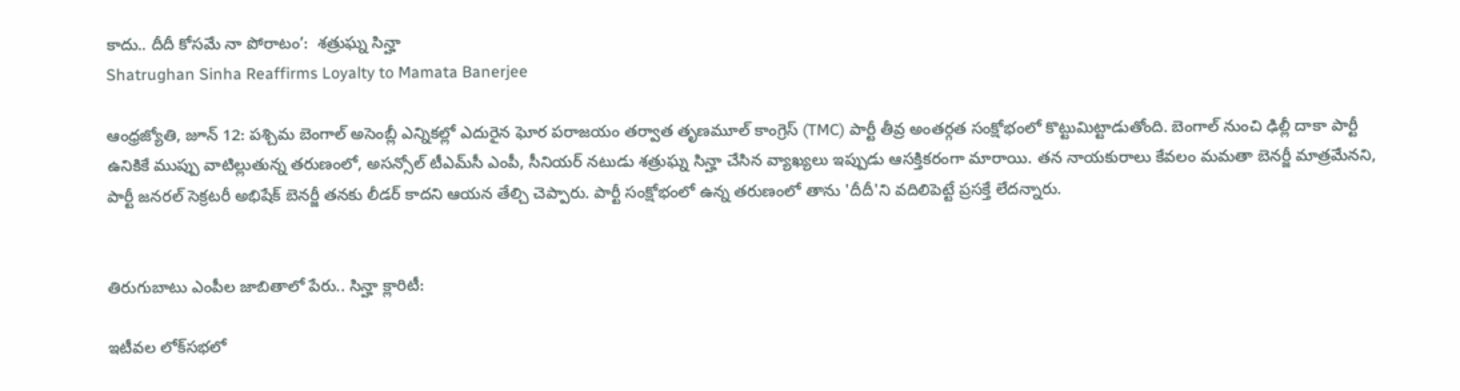కాదు.. దీదీ కోసమే నా పోరాటం’:  శత్రుఘ్న సిన్హా
Shatrughan Sinha Reaffirms Loyalty to Mamata Banerjee

ఆంధ్రజ్యోతి, జూన్ 12: పశ్చిమ బెంగాల్ అసెంబ్లీ ఎన్నికల్లో ఎదురైన ఘోర పరాజయం తర్వాత తృణమూల్ కాంగ్రెస్ (TMC) పార్టీ తీవ్ర అంతర్గత సంక్షోభంలో కొట్టుమిట్టాడుతోంది. బెంగాల్ నుంచి ఢిల్లీ దాకా పార్టీ ఉనికికే ముప్పు వాటిల్లుతున్న తరుణంలో, అసన్సోల్ టీఎమ్‌సీ ఎంపీ, సీనియర్ నటుడు శత్రుఘ్న సిన్హా చేసిన వ్యాఖ్యలు ఇప్పుడు ఆసక్తికరంగా మారాయి. తన నాయకురాలు కేవలం మమతా బెనర్జీ మాత్రమేనని, పార్టీ జనరల్ సెక్రటరీ అభిషేక్ బెనర్జీ తనకు లీడర్ కాదని ఆయన తేల్చి చెప్పారు. పార్టీ సంక్షోభంలో ఉన్న తరుణంలో తాను 'దీదీ'ని వదిలిపెట్టే ప్రసక్తే లేదన్నారు.


తిరుగుబాటు ఎంపీల జాబితాలో పేరు.. సిన్హా క్లారిటీ:

ఇటీవల లోక్‌సభలో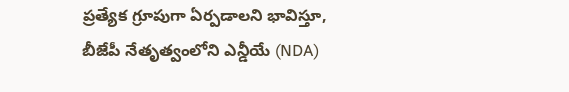ప్రత్యేక గ్రూపుగా ఏర్పడాలని భావిస్తూ, బీజేపీ నేతృత్వంలోని ఎన్డీయే (NDA)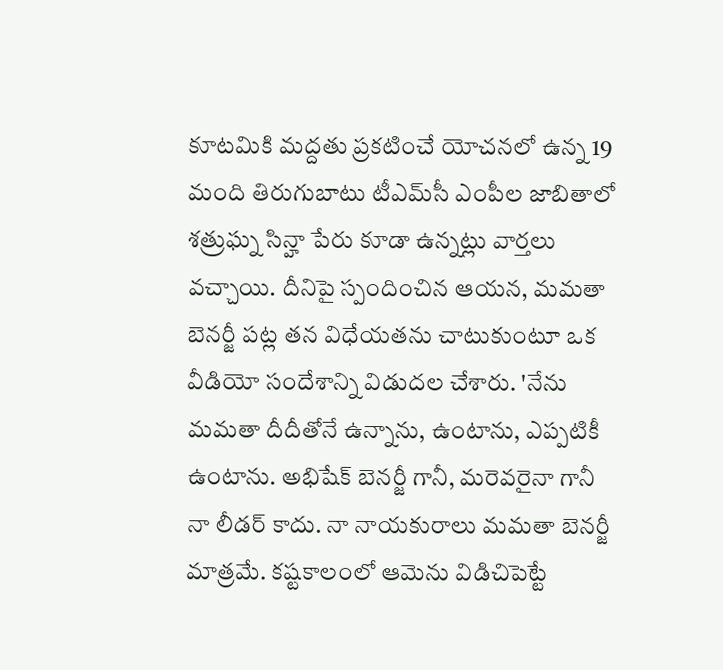కూటమికి మద్దతు ప్రకటించే యోచనలో ఉన్న 19 మంది తిరుగుబాటు టీఎమ్‌సీ ఎంపీల జాబితాలో శత్రుఘ్న సిన్హా పేరు కూడా ఉన్నట్లు వార్తలు వచ్చాయి. దీనిపై స్పందించిన ఆయన, మమతా బెనర్జీ పట్ల తన విధేయతను చాటుకుంటూ ఒక వీడియో సందేశాన్ని విడుదల చేశారు. 'నేను మమతా దీదీతోనే ఉన్నాను, ఉంటాను, ఎప్పటికీ ఉంటాను. అభిషేక్ బెనర్జీ గానీ, మరెవరైనా గానీ నా లీడర్ కాదు. నా నాయకురాలు మమతా బెనర్జీ మాత్రమే. కష్టకాలంలో ఆమెను విడిచిపెట్టే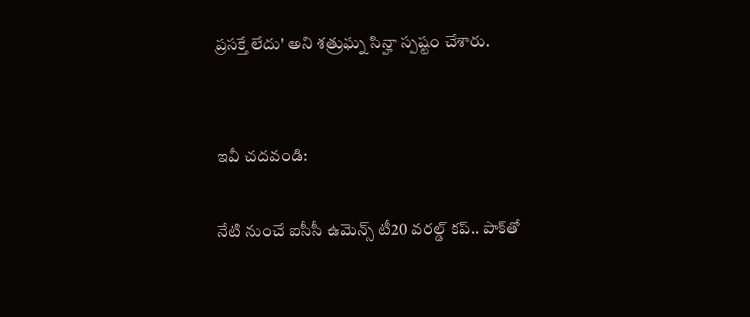ప్రసక్తే లేదు' అని శత్రుఘ్న సిన్హా స్పష్టం చేశారు.


ఇవీ చదవండి:

నేటి నుంచే ఐసీసీ ఉమెన్స్ టీ20 వరల్డ్ కప్.. పాక్‌తో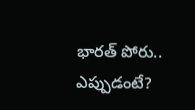భారత్ పోరు.. ఎప్పుడంటే?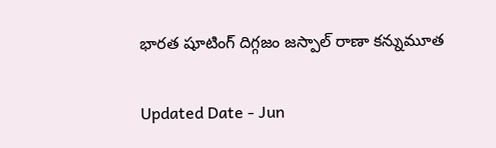భారత షూటింగ్ దిగ్గజం జస్పాల్ రాణా కన్నుమూత

Updated Date - Jun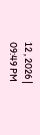12 , 2026 | 09:49 PM